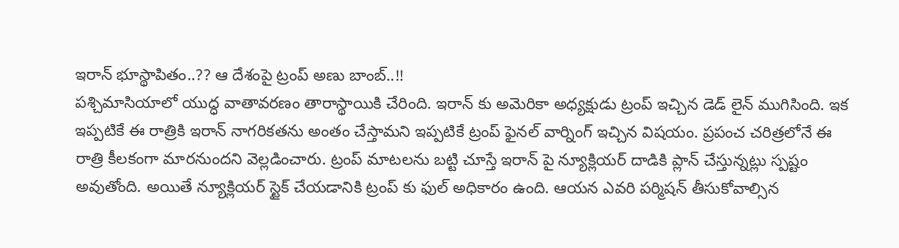ఇరాన్ భూస్థాపితం..?? ఆ దేశంపై ట్రంప్ అణు బాంబ్..!!
పశ్చిమాసియాలో యుద్ధ వాతావరణం తారాస్థాయికి చేరింది. ఇరాన్ కు అమెరికా అధ్యక్షుడు ట్రంప్ ఇచ్చిన డెడ్ లైన్ ముగిసింది. ఇక ఇప్పటికే ఈ రాత్రికి ఇరాన్ నాగరికతను అంతం చేస్తామని ఇప్పటికే ట్రంప్ ఫైనల్ వార్నింగ్ ఇచ్చిన విషయం. ప్రపంచ చరిత్రలోనే ఈ రాత్రి కీలకంగా మారనుందని వెల్లడించారు. ట్రంప్ మాటలను బట్టి చూస్తే ఇరాన్ పై న్యూక్లియర్ దాడికి ప్లాన్ చేస్తున్నట్లు స్పష్టం అవుతోంది. అయితే న్యూక్లియర్ స్టైక్ చేయడానికి ట్రంప్ కు ఫుల్ అధికారం ఉంది. ఆయన ఎవరి పర్మిషన్ తీసుకోవాల్సిన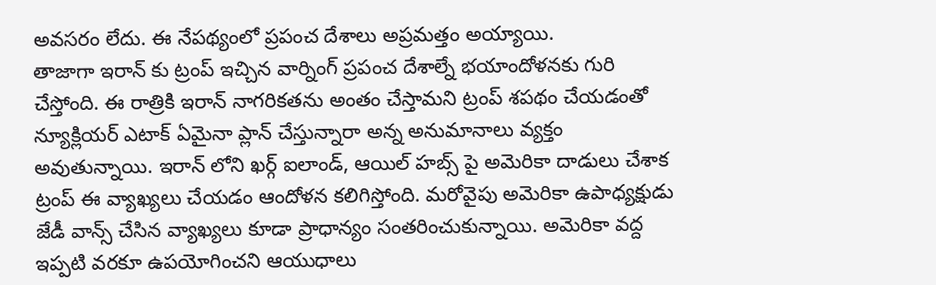అవసరం లేదు. ఈ నేపథ్యంలో ప్రపంచ దేశాలు అప్రమత్తం అయ్యాయి.
తాజాగా ఇరాన్ కు ట్రంప్ ఇచ్చిన వార్నింగ్ ప్రపంచ దేశాల్నే భయాందోళనకు గురి చేస్తోంది. ఈ రాత్రికి ఇరాన్ నాగరికతను అంతం చేస్తామని ట్రంప్ శపథం చేయడంతో న్యూక్లియర్ ఎటాక్ ఏమైనా ప్లాన్ చేస్తున్నారా అన్న అనుమానాలు వ్యక్తం అవుతున్నాయి. ఇరాన్ లోని ఖర్గ్ ఐలాండ్, ఆయిల్ హబ్స్ పై అమెరికా దాడులు చేశాక ట్రంప్ ఈ వ్యాఖ్యలు చేయడం ఆందోళన కలిగిస్తోంది. మరోవైపు అమెరికా ఉపాధ్యక్షుడు జేడీ వాన్స్ చేసిన వ్యాఖ్యలు కూడా ప్రాధాన్యం సంతరించుకున్నాయి. అమెరికా వద్ద ఇప్పటి వరకూ ఉపయోగించని ఆయుధాలు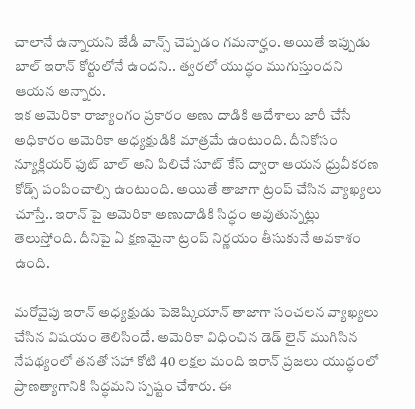చాలానే ఉన్నాయని జేడీ వాన్స్ చెప్పడం గమనార్హం. అయితే ఇప్పుడు బాల్ ఇరాన్ కోర్టులోనే ఉందని.. త్వరలో యుద్ధం ముగుస్తుందని ఆయన అన్నారు.
ఇక అమెరికా రాజ్యాంగం ప్రకారం అణు దాడికి ఆదేశాలు జారీ చేసే అధికారం అమెరికా అధ్యక్షుడికి మాత్రమే ఉంటుంది. దీనికోసం న్యూక్లియర్ ఫుట్ బాల్ అని పిలిచే సూట్ కేస్ ద్వారా ఆయన ధ్రువీకరణ కోడ్స్ పంపించాల్సి ఉంటుంది. అయితే తాజాగా ట్రంప్ చేసిన వ్యాఖ్యలు చూస్తే.. ఇరాన్ పై అమెరికా అణుదాడికి సిద్ధం అవుతున్నట్లు తెలుస్తోంది. దీనిపై ఏ క్షణమైనా ట్రంప్ నిర్ణయం తీసుకునే అవకాశం ఉంది.

మరోవైపు ఇరాన్ అధ్యక్షుడు పెజెష్కియాన్ తాజాగా సంచలన వ్యాఖ్యలు చేసిన విషయం తెలిసిందే. అమెరికా విధించిన డెడ్ లైన్ ముగిసిన నేపథ్యంలో తనతో సహా కోటి 40 లక్షల మంది ఇరాన్ ప్రజలు యుద్ధంలో ప్రాణత్యాగానికి సిద్ధమని స్పష్టం చేశారు. ఈ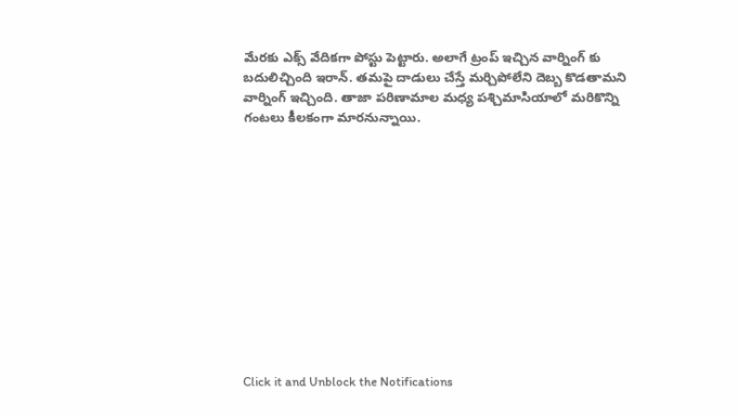మేరకు ఎక్స్ వేదికగా పోస్టు పెట్టారు. అలాగే ట్రంప్ ఇచ్చిన వార్నింగ్ కు బదులిచ్చింది ఇరాన్. తమపై దాడులు చేస్తే మర్చిపోలేని దెబ్బ కొడతామని వార్నింగ్ ఇచ్చింది. తాజా పరిణామాల మధ్య పశ్చిమాసియాలో మరికొన్ని గంటలు కీలకంగా మారనున్నాయి.












Click it and Unblock the Notifications